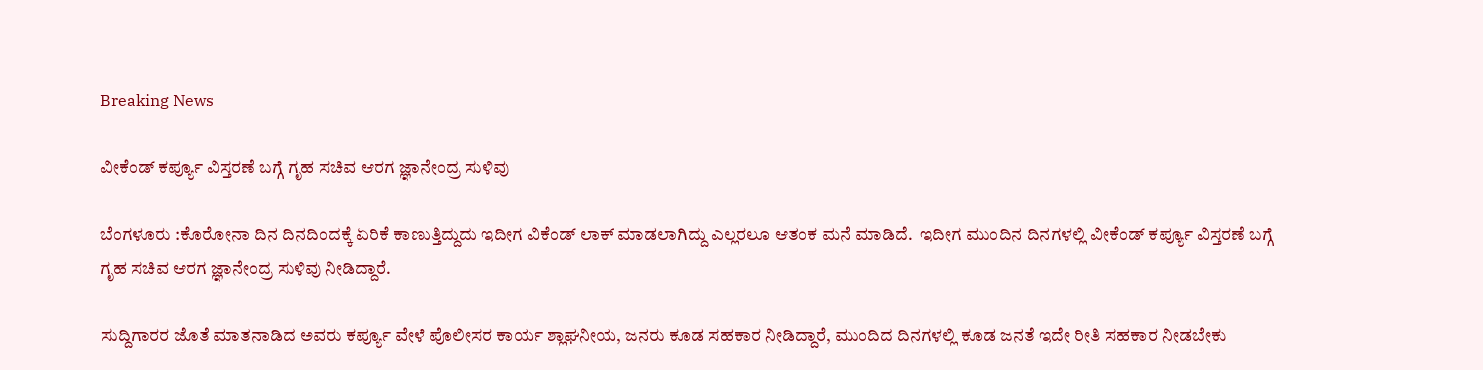Breaking News

ವೀಕೆಂಡ್ ಕರ್ಪ್ಯೂ ವಿಸ್ತರಣೆ ಬಗ್ಗೆ ಗೃಹ ಸಚಿವ ಆರಗ ಜ್ಞಾನೇಂದ್ರ ಸುಳಿವು

ಬೆಂಗಳೂರು :ಕೊರೋನಾ ದಿನ ದಿನದಿಂದಕ್ಕೆ ಏರಿಕೆ ಕಾಣುತ್ತಿದ್ದುದು ಇದೀಗ ವಿಕೆಂಡ್ ಲಾಕ್ ಮಾಡಲಾಗಿದ್ದು ಎಲ್ಲರಲೂ ಆತಂಕ ಮನೆ ಮಾಡಿದೆ.  ಇದೀಗ ಮುಂದಿನ ದಿನಗಳಲ್ಲಿ ವೀಕೆಂಡ್ ಕರ್ಪ್ಯೂ ವಿಸ್ತರಣೆ ಬಗ್ಗೆ ಗೃಹ ಸಚಿವ ಆರಗ ಜ್ಞಾನೇಂದ್ರ ಸುಳಿವು ನೀಡಿದ್ದಾರೆ.

ಸುದ್ದಿಗಾರರ ಜೊತೆ ಮಾತನಾಡಿದ ಅವರು ಕರ್ಪ್ಯೂ ವೇಳೆ ಪೊಲೀಸರ ಕಾರ್ಯ ಶ್ಲಾಘನೀಯ, ಜನರು ಕೂಡ ಸಹಕಾರ ನೀಡಿದ್ದಾರೆ, ಮುಂದಿದ ದಿನಗಳಲ್ಲಿ ಕೂಡ ಜನತೆ ಇದೇ ರೀತಿ ಸಹಕಾರ ನೀಡಬೇಕು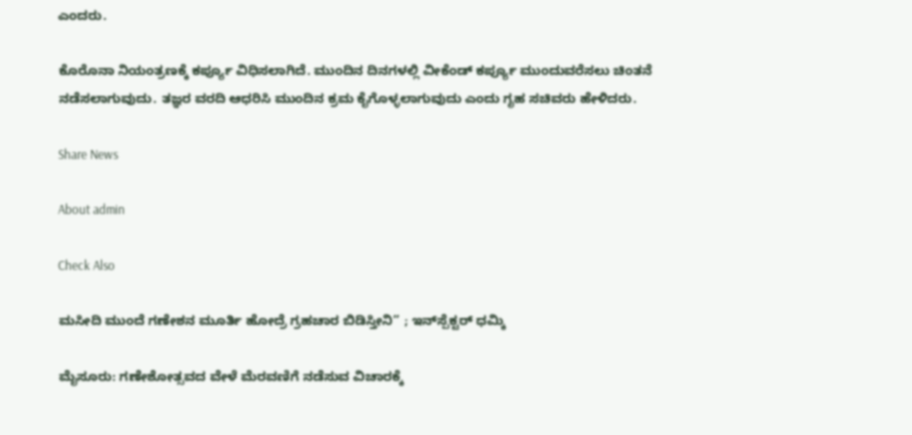ಎಂದರು.

ಕೊರೊನಾ ನಿಯಂತ್ರಣಕ್ಕೆ ಕರ್ಪ್ಯೂ ವಿಧಿಸಲಾಗಿದೆ. ಮುಂದಿನ ದಿನಗಳಲ್ಲಿ ವೀಕೆಂಡ್ ಕರ್ಪ್ಯೂ ಮುಂದುವರೆಸಲು ಚಿಂತನೆ ನಡೆಸಲಾಗುವುದು. ತಜ್ಞರ ವರದಿ ಆಧರಿಸಿ ಮುಂದಿನ ಕ್ರಮ ಕೈಗೊಳ್ಳಲಾಗುವುದು ಎಂದು ಗೃಹ ಸಚಿವರು ಹೇಳಿದರು.

Share News

About admin

Check Also

ಮಸೀದಿ ಮುಂದೆ ಗಣೇಶನ ಮೂರ್ತಿ ಹೋದ್ರೆ ಗ್ರಹಚಾರ ಬಿಡಿಸ್ತೀನಿ” ; ಇನ್‌ಸ್ಪೆಕ್ಟರ್ ಧಮ್ಕಿ

ಮೈಸೂರು: ಗಣೇಶೋತ್ಸವದ ವೇಳೆ ಮೆರವಣಿಗೆ ನಡೆಸುವ ವಿಚಾರಕ್ಕೆ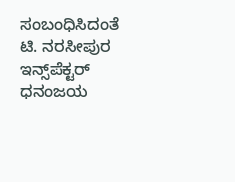ಸಂಬಂಧಿಸಿದಂತೆ ಟಿ. ನರಸೀಪುರ ಇನ್ಸ್‌ಪೆಕ್ಟರ್ ಧನಂಜಯ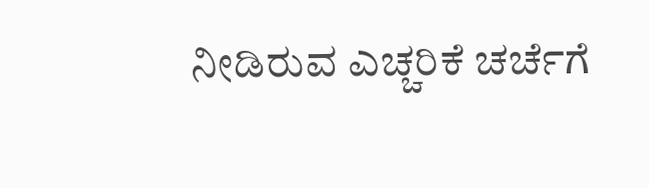ನೀಡಿರುವ ಎಚ್ಚರಿಕೆ ಚರ್ಚೆಗೆ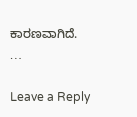ಕಾರಣವಾಗಿದೆ. …

Leave a Reply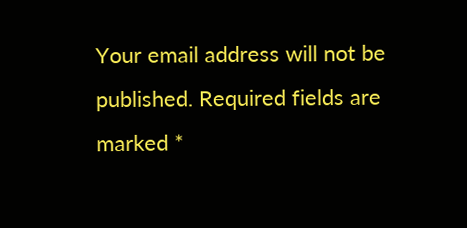Your email address will not be published. Required fields are marked *